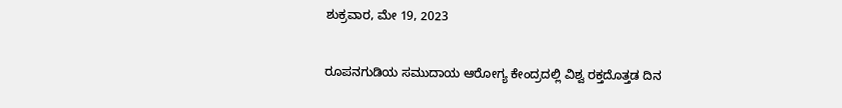ಶುಕ್ರವಾರ, ಮೇ 19, 2023

ರೂಪನಗುಡಿಯ ಸಮುದಾಯ ಆರೋಗ್ಯ ಕೇಂದ್ರದಲ್ಲಿ ವಿಶ್ವ ರಕ್ತದೊತ್ತಡ ದಿನ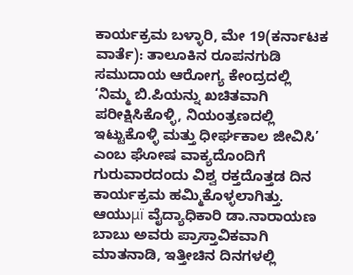ಕಾರ್ಯಕ್ರಮ ಬಳ್ಳಾರಿ, ಮೇ 19(ಕರ್ನಾಟಕ ವಾರ್ತೆ): ತಾಲೂಕಿನ ರೂಪನಗುಡಿ ಸಮುದಾಯ ಆರೋಗ್ಯ ಕೇಂದ್ರದಲ್ಲಿ ‘ನಿಮ್ಮ ಬಿ.ಪಿಯನ್ನು ಖಚಿತವಾಗಿ ಪರೀಕ್ಷಿಸಿಕೊಳ್ಳಿ, ನಿಯಂತ್ರಣದಲ್ಲಿ ಇಟ್ಟುಕೊಳ್ಳಿ ಮತ್ತು ಧೀರ್ಘಕಾಲ ಜೀವಿಸಿ’ ಎಂಬ ಘೋಷ ವಾಕ್ಯದೊಂದಿಗೆ ಗುರುವಾರದಂದು ವಿಶ್ವ ರಕ್ತದೊತ್ತಡ ದಿನ ಕಾರ್ಯಕ್ರಮ ಹಮ್ಮಿಕೊಳ್ಳಲಾಗಿತ್ತು. ಆಯುμï ವೈದ್ಯಾಧಿಕಾರಿ ಡಾ.ನಾರಾಯಣ ಬಾಬು ಅವರು ಪ್ರಾಸ್ತಾವಿಕವಾಗಿ ಮಾತನಾಡಿ, ಇತ್ತೀಚಿನ ದಿನಗಳಲ್ಲಿ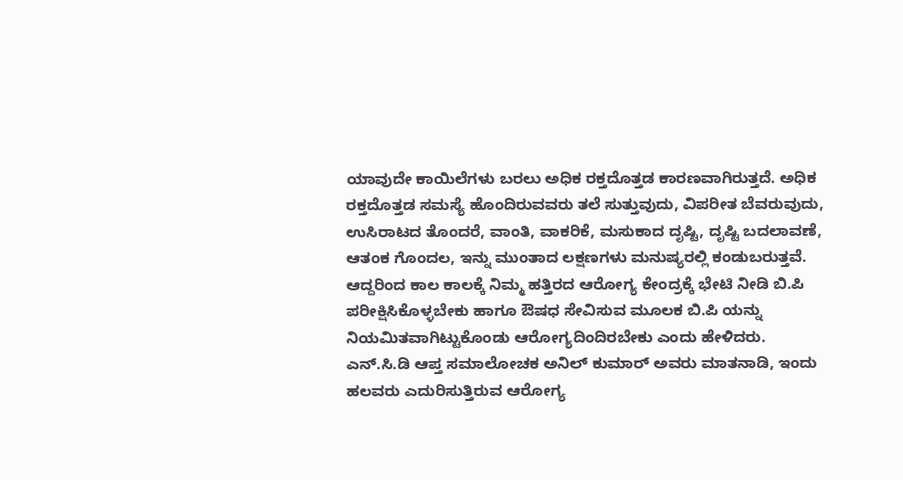ಯಾವುದೇ ಕಾಯಿಲೆಗಳು ಬರಲು ಅಧಿಕ ರಕ್ತದೊತ್ತಡ ಕಾರಣವಾಗಿರುತ್ತದೆ. ಅಧಿಕ ರಕ್ತದೊತ್ತಡ ಸಮಸ್ಯೆ ಹೊಂದಿರುವವರು ತಲೆ ಸುತ್ತುವುದು, ವಿಪರೀತ ಬೆವರುವುದು, ಉಸಿರಾಟದ ತೊಂದರೆ, ವಾಂತಿ, ವಾಕರಿಕೆ, ಮಸುಕಾದ ದೃಷ್ಟಿ, ದೃಷ್ಟಿ ಬದಲಾವಣೆ, ಆತಂಕ ಗೊಂದಲ, ಇನ್ನು ಮುಂತಾದ ಲಕ್ಷಣಗಳು ಮನುಷ್ಯರಲ್ಲಿ ಕಂಡುಬರುತ್ತವೆ. ಆದ್ದರಿಂದ ಕಾಲ ಕಾಲಕ್ಕೆ ನಿಮ್ಮ ಹತ್ತಿರದ ಆರೋಗ್ಯ ಕೇಂದ್ರಕ್ಕೆ ಭೇಟಿ ನೀಡಿ ಬಿ.ಪಿ ಪರೀಕ್ಷಿಸಿಕೊಳ್ಳಬೇಕು ಹಾಗೂ ಔಷಧ ಸೇವಿಸುವ ಮೂಲಕ ಬಿ.ಪಿ ಯನ್ನು ನಿಯಮಿತವಾಗಿಟ್ಟುಕೊಂಡು ಆರೋಗ್ಯದಿಂದಿರಬೇಕು ಎಂದು ಹೇಳಿದರು. ಎನ್.ಸಿ.ಡಿ ಆಪ್ತ ಸಮಾಲೋಚಕ ಅನಿಲ್ ಕುಮಾರ್ ಅವರು ಮಾತನಾಡಿ, ಇಂದು ಹಲವರು ಎದುರಿಸುತ್ತಿರುವ ಆರೋಗ್ಯ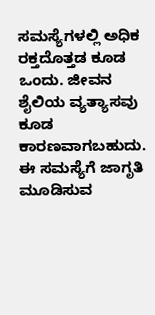ಸಮಸ್ಯೆಗಳಲ್ಲಿ ಅಧಿಕ ರಕ್ತದೊತ್ತಡ ಕೂಡ ಒಂದು. ಜೀವನ ಶೈಲಿಯ ವ್ಯತ್ಯಾಸವು ಕೂಡ ಕಾರಣವಾಗಬಹುದು. ಈ ಸಮಸ್ಯೆಗೆ ಜಾಗೃತಿ ಮೂಡಿಸುವ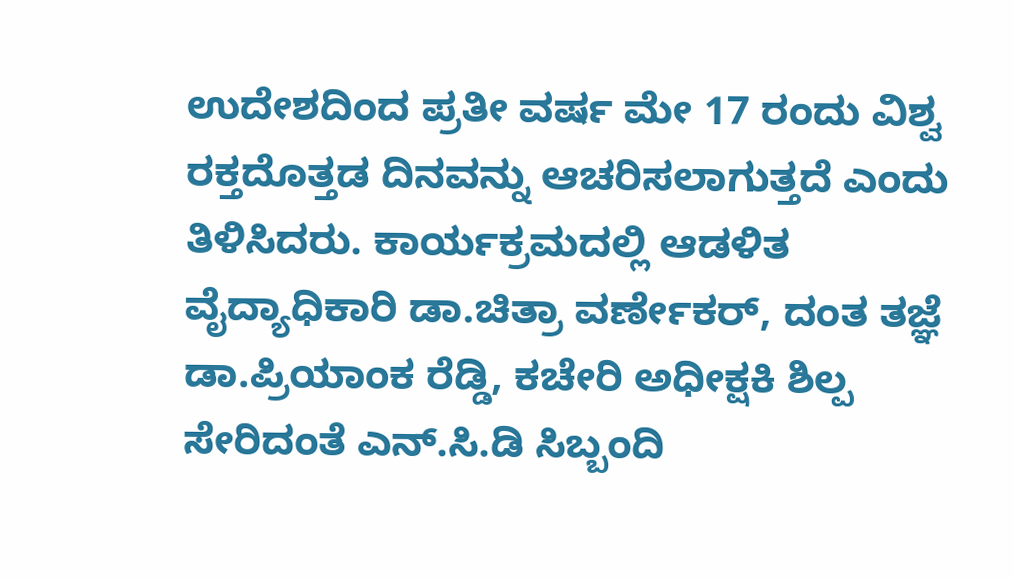ಉದೇಶದಿಂದ ಪ್ರತೀ ವರ್ಷ ಮೇ 17 ರಂದು ವಿಶ್ವ ರಕ್ತದೊತ್ತಡ ದಿನವನ್ನು ಆಚರಿಸಲಾಗುತ್ತದೆ ಎಂದು ತಿಳಿಸಿದರು. ಕಾರ್ಯಕ್ರಮದಲ್ಲಿ ಆಡಳಿತ ವೈದ್ಯಾಧಿಕಾರಿ ಡಾ.ಚಿತ್ರಾ ವರ್ಣೇಕರ್, ದಂತ ತಜ್ಞೆ ಡಾ.ಪ್ರಿಯಾಂಕ ರೆಡ್ಡಿ, ಕಚೇರಿ ಅಧೀಕ್ಷಕಿ ಶಿಲ್ಪ ಸೇರಿದಂತೆ ಎನ್.ಸಿ.ಡಿ ಸಿಬ್ಬಂದಿ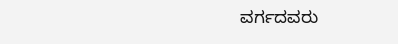ವರ್ಗದವರು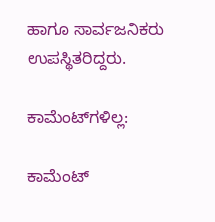ಹಾಗೂ ಸಾರ್ವಜನಿಕರು ಉಪಸ್ಥಿತರಿದ್ದರು.

ಕಾಮೆಂಟ್‌ಗಳಿಲ್ಲ:

ಕಾಮೆಂಟ್‌‌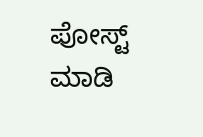ಪೋಸ್ಟ್‌ ಮಾಡಿ